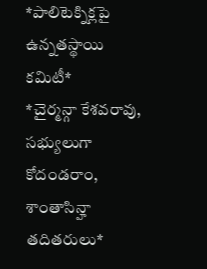*పాలిటెక్నిక్లపై ఉన్నతస్థాయి కమిటీ*
*చైర్మన్గా కేశవరావు, సభ్యులుగా కోదండరాం, శాంతాసిన్హా తదితరులు*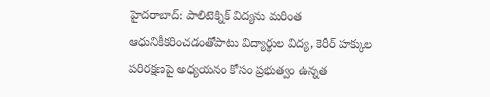హైదరాబాద్: పాలిటెక్నిక్ విద్యను మరింత ఆధునికీకరించడంతోపాటు విద్యార్థుల విద్య, కెరీర్ హక్కుల పరిరక్షణపై అధ్యయనం కోసం ప్రభుత్వం ఉన్నత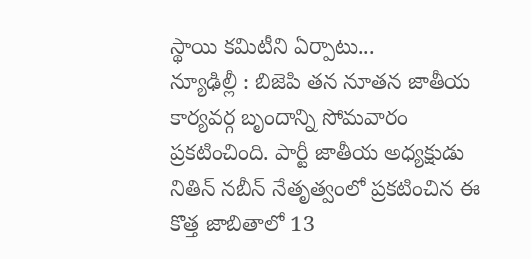స్థాయి కమిటీని ఏర్పాటు...
న్యూఢిల్లీ : బిజెపి తన నూతన జాతీయ కార్యవర్గ బృందాన్ని సోమవారం ప్రకటించింది. పార్టీ జాతీయ అధ్యక్షుడు నితిన్ నబీన్ నేతృత్వంలో ప్రకటించిన ఈ కొత్త జాబితాలో 13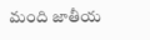మంది జాతీయ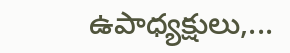ఉపాధ్యక్షులు,...